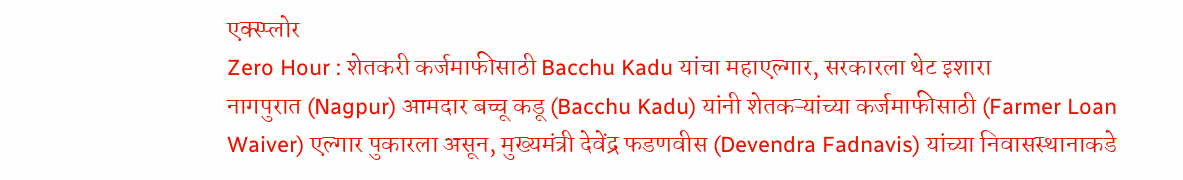एक्स्प्लोर
Zero Hour : शेतकरी कर्जमाफीसाठी Bacchu Kadu यांचा महाएल्गार, सरकारला थेट इशारा
नागपुरात (Nagpur) आमदार बच्चू कडू (Bacchu Kadu) यांनी शेतकऱ्यांच्या कर्जमाफीसाठी (Farmer Loan Waiver) एल्गार पुकारला असून, मुख्यमंत्री देवेंद्र फडणवीस (Devendra Fadnavis) यांच्या निवासस्थानाकडे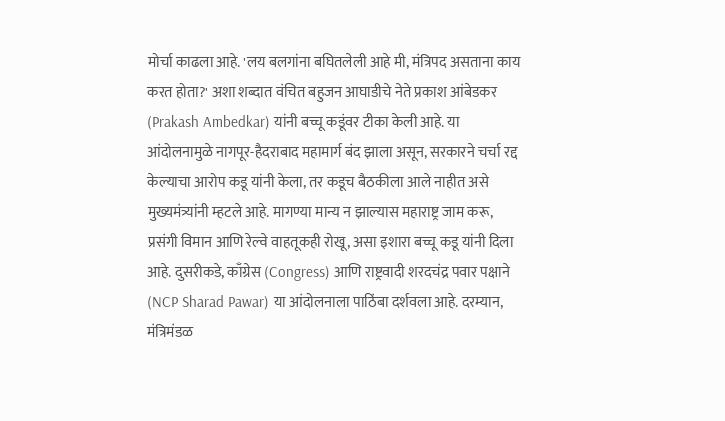मोर्चा काढला आहे. 'लय बलगांना बघितलेली आहे मी, मंत्रिपद असताना काय करत होता?' अशा शब्दात वंचित बहुजन आघाडीचे नेते प्रकाश आंबेडकर (Prakash Ambedkar) यांनी बच्चू कडूंवर टीका केली आहे. या आंदोलनामुळे नागपूर-हैदराबाद महामार्ग बंद झाला असून, सरकारने चर्चा रद्द केल्याचा आरोप कडू यांनी केला, तर कडूच बैठकीला आले नाहीत असे मुख्यमंत्र्यांनी म्हटले आहे. मागण्या मान्य न झाल्यास महाराष्ट्र जाम करू, प्रसंगी विमान आणि रेल्वे वाहतूकही रोखू, असा इशारा बच्चू कडू यांनी दिला आहे. दुसरीकडे, काँग्रेस (Congress) आणि राष्ट्रवादी शरदचंद्र पवार पक्षाने (NCP Sharad Pawar) या आंदोलनाला पाठिंबा दर्शवला आहे. दरम्यान, मंत्रिमंडळ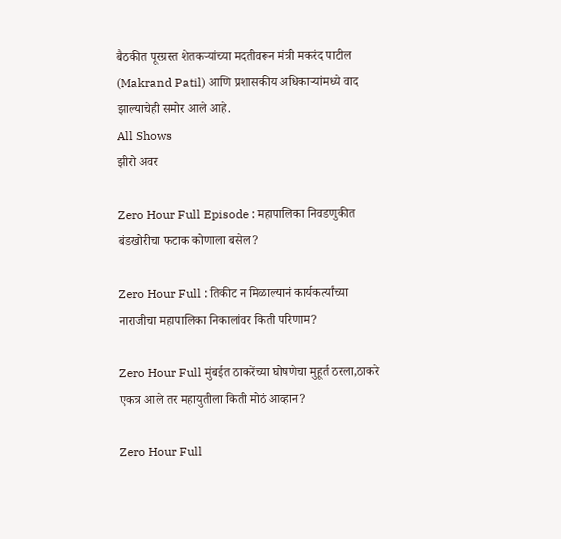बैठकीत पूरग्रस्त शेतकऱ्यांच्या मदतीवरून मंत्री मकरंद पाटील (Makrand Patil) आणि प्रशासकीय अधिकाऱ्यांमध्ये वाद झाल्याचेही समोर आले आहे.
All Shows
झीरो अवर

Zero Hour Full Episode : महापालिका निवडणुकीत बंडखोरीचा फटाक कोणाला बसेल?

Zero Hour Full : तिकीट न मिळाल्यानं कार्यकर्त्यांच्या नाराजीचा महापालिका निकालांवर किती परिणाम?

Zero Hour Full मुंबईत ठाकरेंच्या घोषणेचा मुहूर्त ठरला,ठाकरे एकत्र आले तर महायुतीला किती मोठं आव्हान?

Zero Hour Full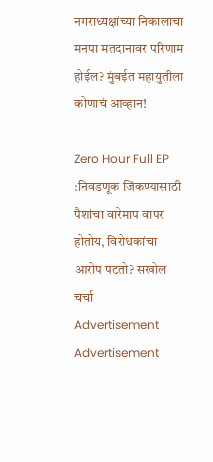नगराध्यक्षांच्या निकालाचा मनपा मतदानावर परिणाम होईल? मुंबईत महायुतीला कोणाचं आव्हान!

Zero Hour Full EP :निवडणूक जिंकण्यासाठी पैशांचा वारेमाप वापर होतोय, विरोधकांचा आरोप पटतो? सखोल चर्चा
Advertisement
Advertisement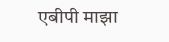एबीपी माझा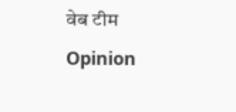वेब टीम
Opinion